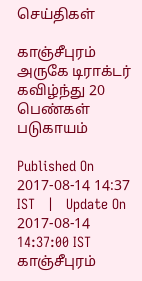செய்திகள்

காஞ்சீபுரம் அருகே டிராக்டர் கவிழ்ந்து 20 பெண்கள் படுகாயம்

Published On 2017-08-14 14:37 IST   |   Update On 2017-08-14 14:37:00 IST
காஞ்சீபுரம்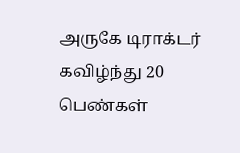அருகே டிராக்டர் கவிழ்ந்து 20 பெண்கள்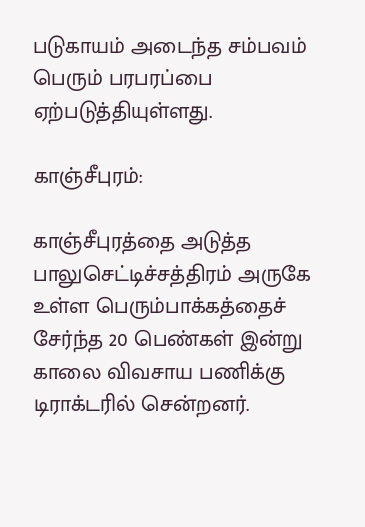படுகாயம் அடைந்த சம்பவம் பெரும் பரபரப்பை ஏற்படுத்தியுள்ளது.

காஞ்சீபுரம்:

காஞ்சீபுரத்தை அடுத்த பாலுசெட்டிச்சத்திரம் அருகே உள்ள பெரும்பாக்கத்தைச் சேர்ந்த 20 பெண்கள் இன்று காலை விவசாய பணிக்கு டிராக்டரில் சென்றனர்.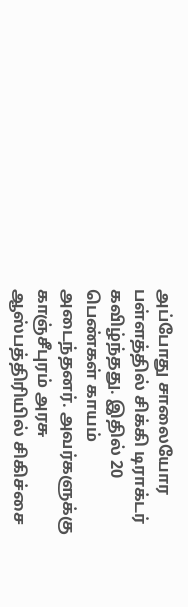அப்போது சாலையோர பள்ளத்தில் சிக்கி டிராக்டர் கவிழ்ந்தது. இதில் 20 பெண்கள் காயம் அடைந்தனர். அவர்களுக்கு காஞ்சீபுரம் அரசு ஆஸ்பத்திரியில் சிகிச்சை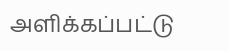அளிக்கப்பட்டு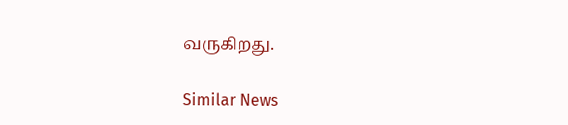வருகிறது.

Similar News